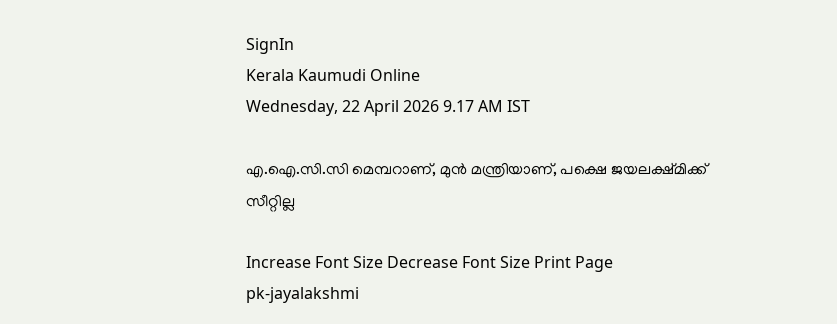SignIn
Kerala Kaumudi Online
Wednesday, 22 April 2026 9.17 AM IST

എ.ഐ.സി.സി മെമ്പറാണ്, മുൻ മന്ത്രിയാണ്, പക്ഷെ ജയലക്ഷ്മിക്ക് സീറ്റില്ല

Increase Font Size Decrease Font Size Print Page
pk-jayalakshmi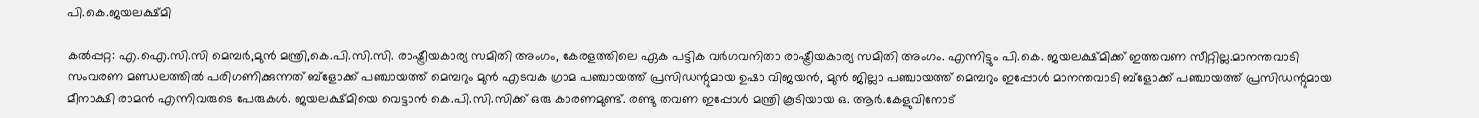പി.കെ.ജയലക്ഷ്മി

കൽപ്പറ്റ: എ.ഐ.സി.സി മെമ്പർ,മുൻ മന്ത്രി,കെ.പി.സി.സി. രാഷ്ട്രീയകാര്യ സമിതി അംഗം, കേരളത്തിലെ ഏക പട്ടിക വർഗവനിതാ രാഷ്ട്രീയകാര്യ സമിതി അംഗം. എന്നിട്ടും പി.കെ. ജയലക്ഷ്മിക്ക് ഇത്തവണ സീറ്റില്ല.മാനന്തവാടി സംവരണ മണ്ഡലത്തിൽ പരിഗണിക്കുന്നത് ബ്ളോക്ക് പഞ്ചായത്ത് മെമ്പറും മുൻ എടവക ഗ്രാമ പഞ്ചായത്ത് പ്രസിഡന്റുമായ ഉഷാ വിജയൻ, മുൻ ജില്ലാ പഞ്ചായത്ത് മെമ്പറും ഇപ്പോൾ മാനന്തവാടി ബ്ളോക്ക് പഞ്ചായത്ത് പ്രസിഡന്റുമായ മീനാക്ഷി രാമൻ എന്നിവരുടെ പേരുകൾ. ജയലക്ഷ്മിയെ വെട്ടാൻ കെ.പി.സി.സിക്ക് ഒരു കാരണമുണ്ട്. രണ്ടു തവണ ഇപ്പോൾ മന്ത്രി കൂടിയായ ഒ. ആർ.കേളുവിനോട്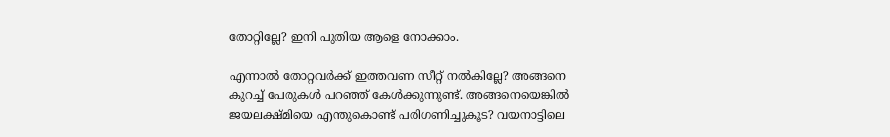തോറ്റില്ലേ? ഇനി പുതിയ ആളെ നോക്കാം.

എന്നാൽ തോറ്റവർക്ക് ഇത്തവണ സീറ്റ് നൽകില്ലേ? അങ്ങനെ കുറച്ച് പേരുകൾ പറഞ്ഞ് കേൾക്കുന്നുണ്ട്. അങ്ങനെയെങ്കിൽ ജയലക്ഷ്മിയെ എന്തുകൊണ്ട് പരിഗണിച്ചുകൂട? വയനാട്ടിലെ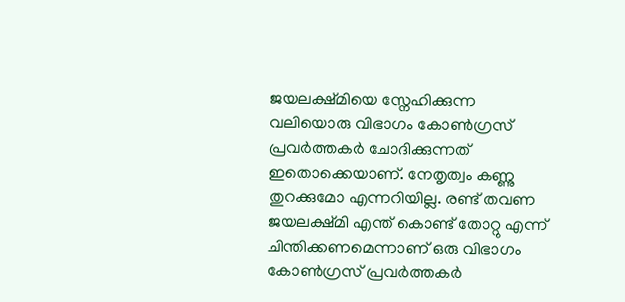ജയലക്ഷ്മിയെ സ്നേഹിക്കുന്ന വലിയൊരു വിഭാഗം കോൺഗ്രസ് പ്രവർത്തകർ ചോദിക്കുന്നത് ഇതൊക്കെയാണ്. നേതൃത്വം കണ്ണു തുറക്കുമോ എന്നറിയില്ല. രണ്ട് തവണ ജയലക്ഷ്മി എന്ത് കൊണ്ട് തോറ്റു എന്ന് ചിന്തിക്കണമെന്നാണ് ഒരു വിഭാഗം കോൺഗ്രസ് പ്രവർത്തകർ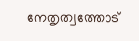നേതൃത്വത്തോട്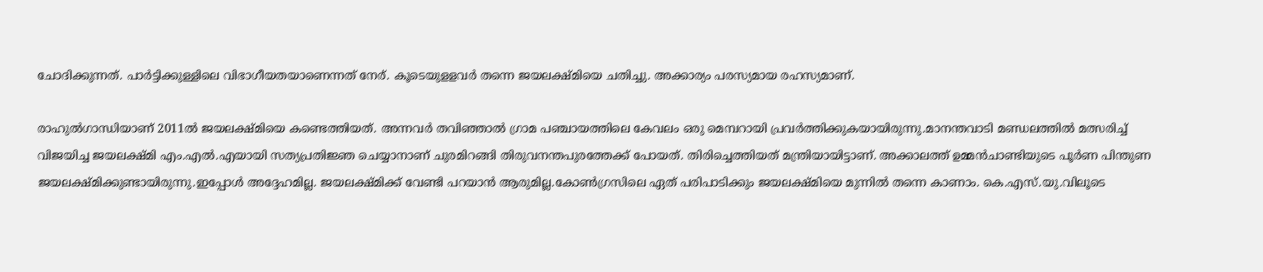ചോദിക്കുന്നത്. പാർട്ടിക്കുള്ളിലെ വിഭാഗീയതയാണെന്നത് നേര്. കൂ‌ടെയുളളവർ തന്നെ ജയലക്ഷ്മിയെ ചതിച്ചു. അക്കാര്യം പരസ്യമായ രഹസ്യമാണ്.

രാഹുൽഗാന്ധിയാണ് 2011ൽ ജയലക്ഷ്മിയെ കണ്ടെത്തിയത്. അന്നവർ തവിഞ്ഞാൽ ഗ്രാമ പഞ്ചായത്തിലെ കേവലം ഒരു മെമ്പറായി പ്രവർത്തിക്കുകയായിരുന്നു.മാനന്തവാടി മണ്ഡലത്തിൽ മത്സരിച്ച് വിജയിച്ച ജയലക്ഷ്മി എം.എൽ.എയായി സത്യപ്രതിജ്ഞ ചെയ്യാനാണ് ചുരമിറങ്ങി തിരുവനന്തപുരത്തേക്ക് പോയത്. തിരിച്ചെത്തിയത് മന്ത്രിയായിട്ടാണ്. അക്കാലത്ത് ഉമ്മൻചാണ്ടിയുടെ പൂർണ പിന്തുണ ജയലക്ഷ്മിക്കുണ്ടായിരുന്നു.ഇപ്പോൾ അദ്ദേഹമില്ല. ജയലക്ഷ്മിക്ക് വേണ്ടി പറയാൻ ആരുമില്ല.കോൺഗ്രസിലെ ഏത് പരിപാടിക്കും ജയലക്ഷ്മിയെ മുന്നിൽ തന്നെ കാണാം. കെ.എസ്.യു.വിലൂടെ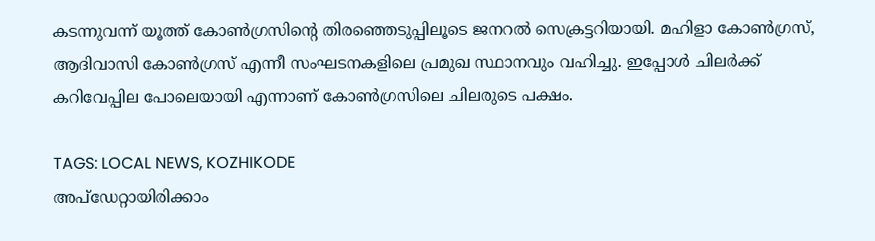കടന്നുവന്ന് യൂത്ത് കോൺഗ്രസിന്റെ തിരഞ്ഞെടുപ്പിലൂടെ ജനറൽ സെക്രട്ടറിയായി. മഹിളാ കോൺഗ്രസ്, ആദിവാസി കോൺഗ്രസ് എന്നീ സംഘടനകളിലെ പ്രമുഖ സ്ഥാനവും വഹിച്ചു. ഇപ്പോൾ ചിലർക്ക് കറിവേപ്പില പോലെയായി എന്നാണ് കോൺഗ്രസിലെ ചിലരുടെ പക്ഷം.

TAGS: LOCAL NEWS, KOZHIKODE
അപ്ഡേറ്റായിരിക്കാം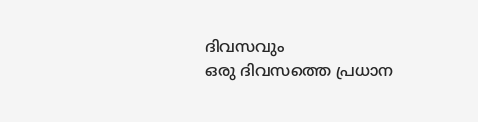ദിവസവും
ഒരു ദിവസത്തെ പ്രധാന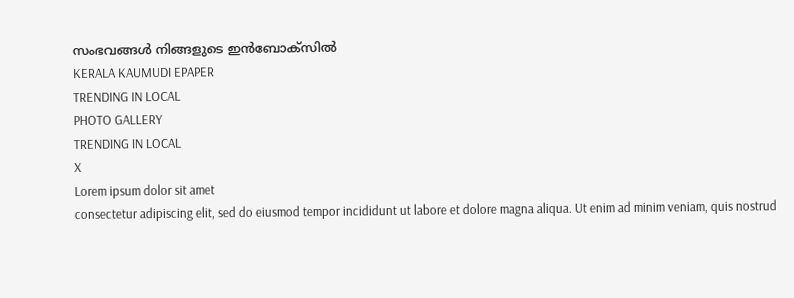സംഭവങ്ങൾ നിങ്ങളുടെ ഇൻബോക്സിൽ
KERALA KAUMUDI EPAPER
TRENDING IN LOCAL
PHOTO GALLERY
TRENDING IN LOCAL
X
Lorem ipsum dolor sit amet
consectetur adipiscing elit, sed do eiusmod tempor incididunt ut labore et dolore magna aliqua. Ut enim ad minim veniam, quis nostrud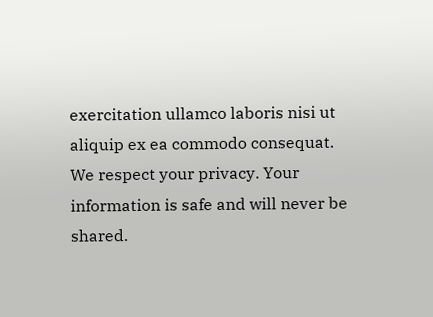exercitation ullamco laboris nisi ut aliquip ex ea commodo consequat.
We respect your privacy. Your information is safe and will never be shared.